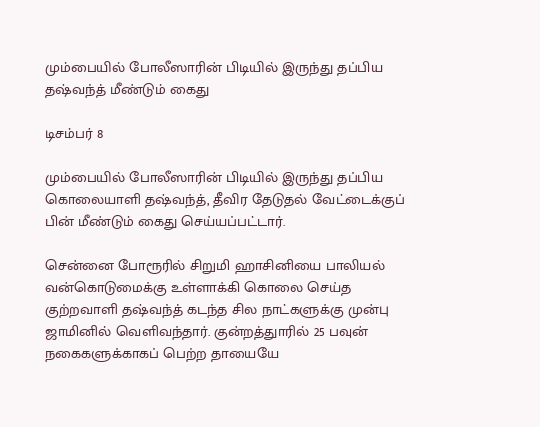மும்பையில் போலீஸாரின் பிடியில் இருந்து தப்பிய தஷ்வந்த் மீண்டும் கைது

டிசம்பர் 8

மும்பையில் போலீஸாரின் பிடியில் இருந்து தப்பிய கொலையாளி தஷ்வந்த், தீவிர தேடுதல் வேட்டைக்குப் பின் மீண்டும் கைது செய்யப்பட்டார்.

சென்னை போரூரில் சிறுமி ஹாசினியை பாலியல் வன்கொடுமைக்கு உள்ளாக்கி கொலை செய்த குற்றவாளி தஷ்வந்த் கடந்த சில நாட்களுக்கு முன்பு ஜாமினில் வெளிவந்தார். குன்றத்துாரில் 25 பவுன் நகைகளுக்காகப் பெற்ற தாயையே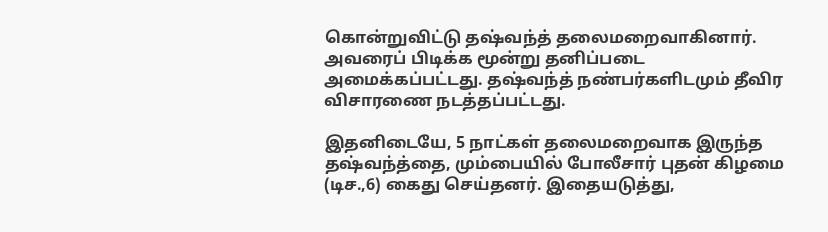கொன்றுவிட்டு தஷ்வந்த் தலைமறைவாகினார். அவரைப் பிடிக்க மூன்று தனிப்படை அமைக்கப்பட்டது. தஷ்வந்த் நண்பர்களிடமும் தீவிர விசாரணை நடத்தப்பட்டது.

இதனிடையே, 5 நாட்கள் தலைமறைவாக இருந்த தஷ்வந்த்தை, மும்பையில் போலீசார் புதன் கிழமை  (டிச.,6) கைது செய்தனர். இதையடுத்து,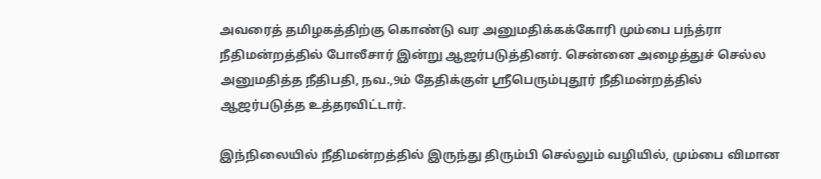அவரைத் தமிழகத்திற்கு கொண்டு வர அனுமதிக்கக்கோரி மும்பை பந்த்ரா நீதிமன்றத்தில் போலீசார் இன்று ஆஜர்படுத்தினர். சென்னை அழைத்துச் செல்ல அனுமதித்த நீதிபதி, நவ.,9ம் தேதிக்குள் ஸ்ரீபெரும்புதூர் நீதிமன்றத்தில் ஆஜர்படுத்த உத்தரவிட்டார்.

இந்நிலையில் நீதிமன்றத்தில் இருந்து திரும்பி செல்லும் வழியில், மும்பை விமான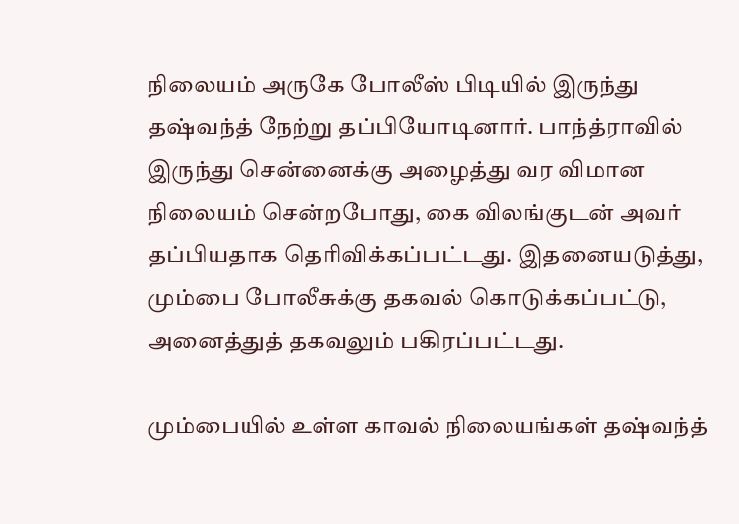நிலையம் அருகே போலீஸ் பிடியில் இருந்து தஷ்வந்த் நேற்று தப்பியோடினார். பாந்த்ராவில் இருந்து சென்னைக்கு அழைத்து வர விமான நிலையம் சென்றபோது, கை விலங்குடன் அவர் தப்பியதாக தெரிவிக்கப்பட்டது. இதனையடுத்து, மும்பை போலீசுக்கு தகவல் கொடுக்கப்பட்டு, அனைத்துத் தகவலும் பகிரப்பட்டது.

மும்பையில் உள்ள காவல் நிலையங்கள் தஷ்வந்த்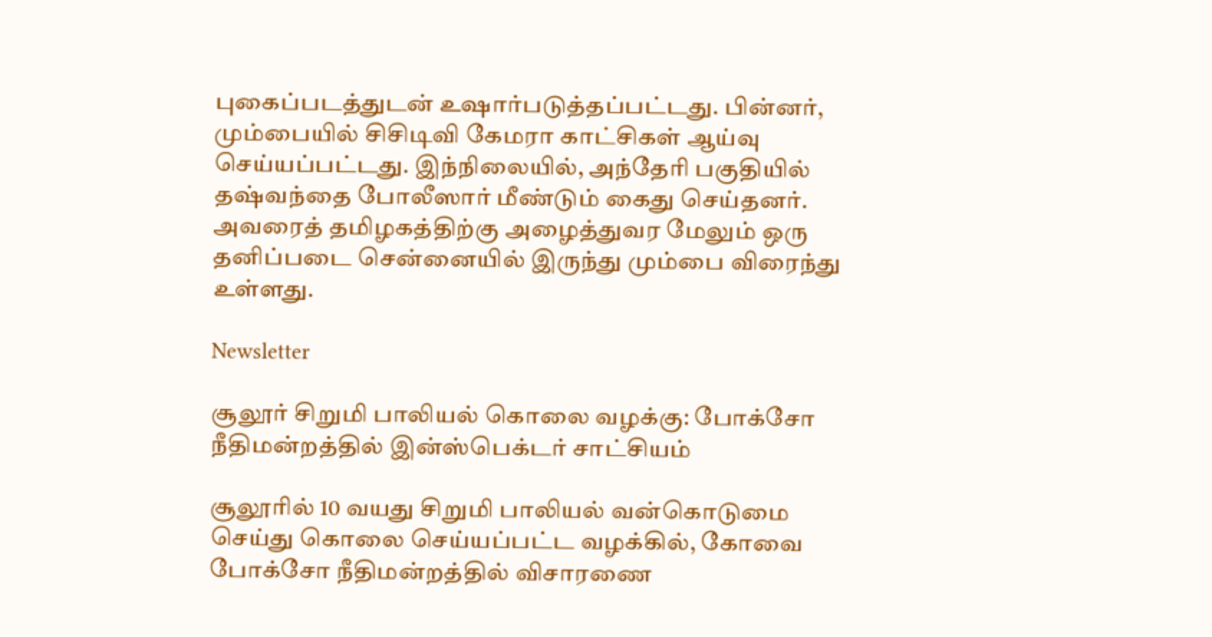புகைப்படத்துடன் உஷார்படுத்தப்பட்டது. பின்னர், மும்பையில் சிசிடிவி கேமரா காட்சிகள் ஆய்வு செய்யப்பட்டது. இந்நிலையில், அந்தேரி பகுதியில் தஷ்வந்தை போலீஸார் மீண்டும் கைது செய்தனர். அவரைத் தமிழகத்திற்கு அழைத்துவர மேலும் ஒரு தனிப்படை சென்னையில் இருந்து மும்பை விரைந்து உள்ளது.

Newsletter

சூலூர் சிறுமி பாலியல் கொலை வழக்கு: போக்சோ நீதிமன்றத்தில் இன்ஸ்பெக்டர் சாட்சியம்

சூலூரில் 10 வயது சிறுமி பாலியல் வன்கொடுமை செய்து கொலை செய்யப்பட்ட வழக்கில், கோவை போக்சோ நீதிமன்றத்தில் விசாரணை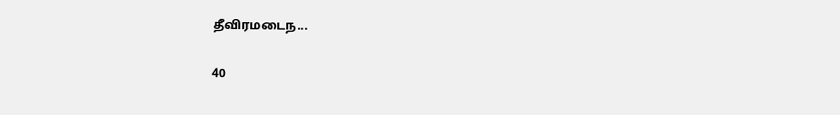தீவிரமடைந...

40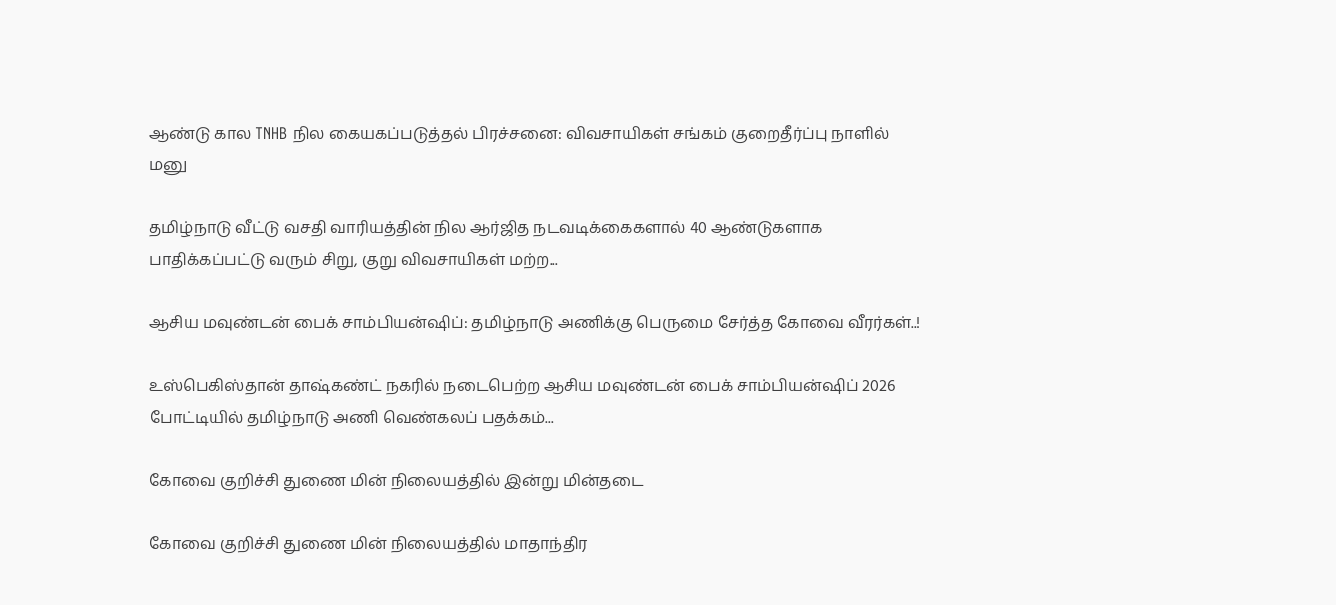ஆண்டு கால TNHB நில கையகப்படுத்தல் பிரச்சனை: விவசாயிகள் சங்கம் குறைதீர்ப்பு நாளில் மனு

தமிழ்நாடு வீட்டு வசதி வாரியத்தின் நில ஆர்ஜித நடவடிக்கைகளால் 40 ஆண்டுகளாக பாதிக்கப்பட்டு வரும் சிறு, குறு விவசாயிகள் மற்ற...

ஆசிய மவுண்டன் பைக் சாம்பியன்ஷிப்: தமிழ்நாடு அணிக்கு பெருமை சேர்த்த கோவை வீரர்கள்..!

உஸ்பெகிஸ்தான் தாஷ்கண்ட் நகரில் நடைபெற்ற ஆசிய மவுண்டன் பைக் சாம்பியன்ஷிப் 2026 போட்டியில் தமிழ்நாடு அணி வெண்கலப் பதக்கம்...

கோவை குறிச்சி துணை மின் நிலையத்தில் இன்று மின்தடை

கோவை குறிச்சி துணை மின் நிலையத்தில் மாதாந்திர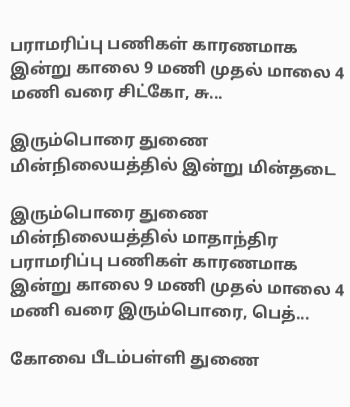பராமரிப்பு பணிகள் காரணமாக இன்று காலை 9 மணி முதல் மாலை 4 மணி வரை சிட்கோ, சு...

இரும்பொரை துணை மின்நிலையத்தில் இன்று மின்தடை

இரும்பொரை துணை மின்நிலையத்தில் மாதாந்திர பராமரிப்பு பணிகள் காரணமாக இன்று காலை 9 மணி முதல் மாலை 4 மணி வரை இரும்பொரை, பெத்...

கோவை பீடம்பள்ளி துணை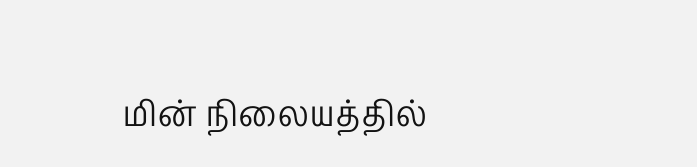மின் நிலையத்தில்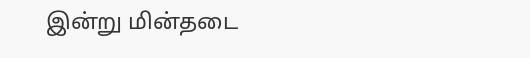இன்று மின்தடை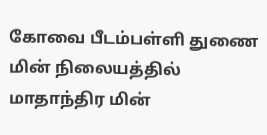கோவை பீடம்பள்ளி துணை மின் நிலையத்தில் மாதாந்திர மின்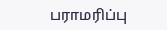பராமரிப்பு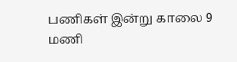பணிகள் இன்று காலை 9 மணி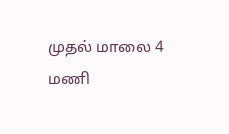முதல் மாலை 4 மணி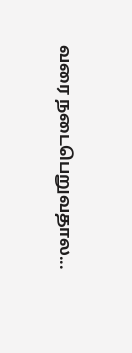வரை நடைபெறுவதால...